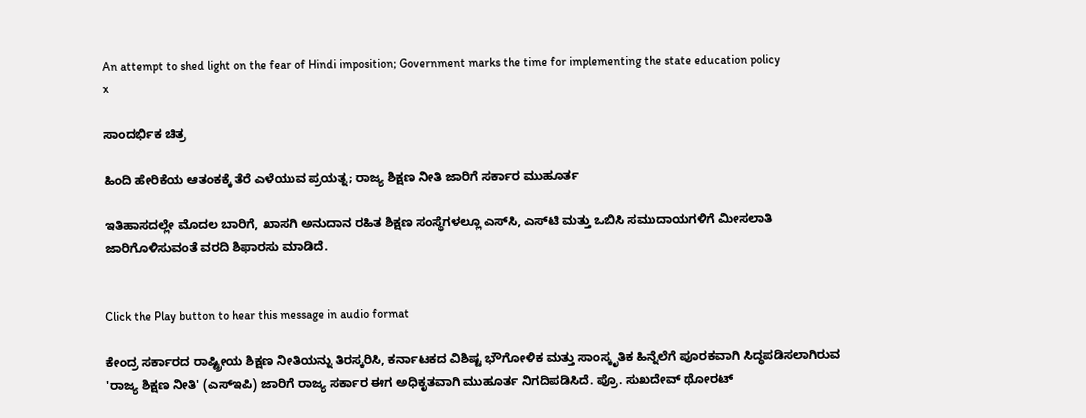An attempt to shed light on the fear of Hindi imposition; Government marks the time for implementing the state education policy
x

ಸಾಂದರ್ಭಿಕ ಚಿತ್ರ

ಹಿಂದಿ ಹೇರಿಕೆಯ ಆತಂಕಕ್ಕೆ ತೆರೆ ಎಳೆಯುವ ಪ್ರಯತ್ನ; ರಾಜ್ಯ ಶಿಕ್ಷಣ ನೀತಿ ಜಾರಿಗೆ ಸರ್ಕಾರ ಮುಹೂರ್ತ

ಇತಿಹಾಸದಲ್ಲೇ ಮೊದಲ ಬಾರಿಗೆ, ಖಾಸಗಿ ಅನುದಾನ ರಹಿತ ಶಿಕ್ಷಣ ಸಂಸ್ಥೆಗಳಲ್ಲೂ ಎಸ್‌ಸಿ, ಎಸ್‌ಟಿ ಮತ್ತು ಒಬಿಸಿ ಸಮುದಾಯಗಳಿಗೆ ಮೀಸಲಾತಿ ಜಾರಿಗೊಳಿಸುವಂತೆ ವರದಿ ಶಿಫಾರಸು ಮಾಡಿದೆ.


Click the Play button to hear this message in audio format

ಕೇಂದ್ರ ಸರ್ಕಾರದ ರಾಷ್ಟ್ರೀಯ ಶಿಕ್ಷಣ ನೀತಿಯನ್ನು ತಿರಸ್ಕರಿಸಿ, ಕರ್ನಾಟಕದ ವಿಶಿಷ್ಟ ಭೌಗೋಳಿಕ ಮತ್ತು ಸಾಂಸ್ಕೃತಿಕ ಹಿನ್ನೆಲೆಗೆ ಪೂರಕವಾಗಿ ಸಿದ್ಧಪಡಿಸಲಾಗಿರುವ 'ರಾಜ್ಯ ಶಿಕ್ಷಣ ನೀತಿ' (ಎಸ್‌ಇಪಿ) ಜಾರಿಗೆ ರಾಜ್ಯ ಸರ್ಕಾರ ಈಗ ಅಧಿಕೃತವಾಗಿ ಮುಹೂರ್ತ ನಿಗದಿಪಡಿಸಿದೆ. ಪ್ರೊ. ಸುಖದೇವ್ ಥೋರಟ್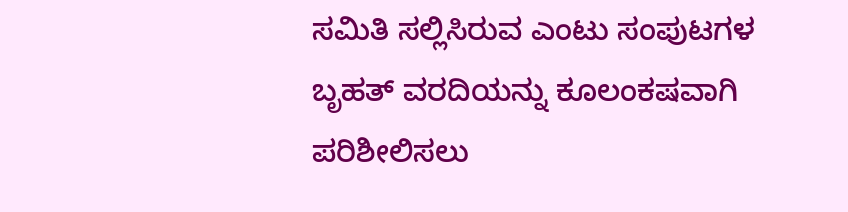ಸಮಿತಿ ಸಲ್ಲಿಸಿರುವ ಎಂಟು ಸಂಪುಟಗಳ ಬೃಹತ್ ವರದಿಯನ್ನು ಕೂಲಂಕಷವಾಗಿ ಪರಿಶೀಲಿಸಲು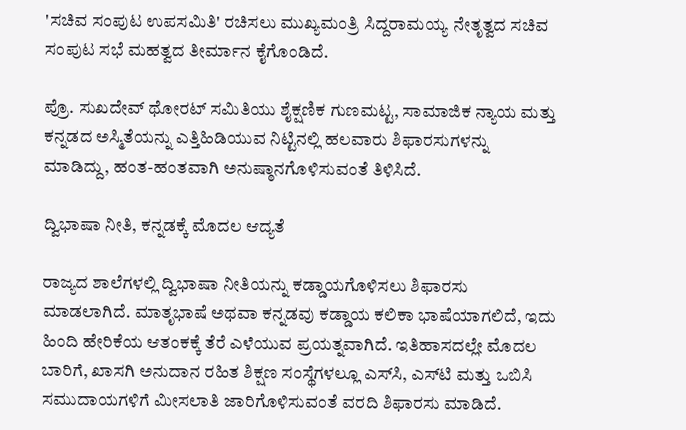'ಸಚಿವ ಸಂಪುಟ ಉಪಸಮಿತಿ' ರಚಿಸಲು ಮುಖ್ಯಮಂತ್ರಿ ಸಿದ್ದರಾಮಯ್ಯ ನೇತೃತ್ವದ ಸಚಿವ ಸಂಪುಟ ಸಭೆ ಮಹತ್ವದ ತೀರ್ಮಾನ ಕೈಗೊಂಡಿದೆ.

ಪ್ರೊ. ಸುಖದೇವ್ ಥೋರಟ್ ಸಮಿತಿಯು ಶೈಕ್ಷಣಿಕ ಗುಣಮಟ್ಟ, ಸಾಮಾಜಿಕ ನ್ಯಾಯ ಮತ್ತು ಕನ್ನಡದ ಅಸ್ಮಿತೆಯನ್ನು ಎತ್ತಿಹಿಡಿಯುವ ನಿಟ್ಟಿನಲ್ಲಿ ಹಲವಾರು ಶಿಫಾರಸುಗಳನ್ನು ಮಾಡಿದ್ದು, ಹಂತ-ಹಂತವಾಗಿ ಅನುಷ್ಠಾನಗೊಳಿಸುವಂತೆ ತಿಳಿಸಿದೆ.

ದ್ವಿಭಾಷಾ ನೀತಿ, ಕನ್ನಡಕ್ಕೆ ಮೊದಲ ಆದ್ಯತೆ

ರಾಜ್ಯದ ಶಾಲೆಗಳಲ್ಲಿ ದ್ವಿಭಾಷಾ ನೀತಿಯನ್ನು ಕಡ್ಡಾಯಗೊಳಿಸಲು ಶಿಫಾರಸು ಮಾಡಲಾಗಿದೆ. ಮಾತೃಭಾಷೆ ಅಥವಾ ಕನ್ನಡವು ಕಡ್ಡಾಯ ಕಲಿಕಾ ಭಾಷೆಯಾಗಲಿದೆ, ಇದು ಹಿಂದಿ ಹೇರಿಕೆಯ ಆತಂಕಕ್ಕೆ ತೆರೆ ಎಳೆಯುವ ಪ್ರಯತ್ನವಾಗಿದೆ. ಇತಿಹಾಸದಲ್ಲೇ ಮೊದಲ ಬಾರಿಗೆ, ಖಾಸಗಿ ಅನುದಾನ ರಹಿತ ಶಿಕ್ಷಣ ಸಂಸ್ಥೆಗಳಲ್ಲೂ ಎಸ್‌ಸಿ, ಎಸ್‌ಟಿ ಮತ್ತು ಒಬಿಸಿ ಸಮುದಾಯಗಳಿಗೆ ಮೀಸಲಾತಿ ಜಾರಿಗೊಳಿಸುವಂತೆ ವರದಿ ಶಿಫಾರಸು ಮಾಡಿದೆ.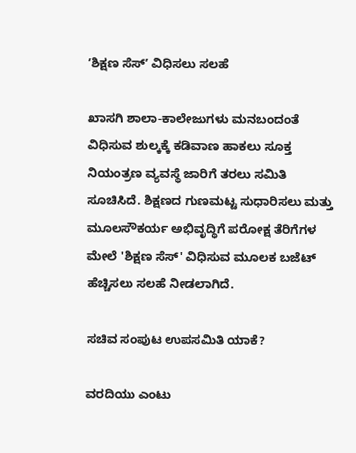ʼಶಿಕ್ಷಣ ಸೆಸ್‌ʼ ವಿಧಿಸಲು ಸಲಹೆ

ಖಾಸಗಿ ಶಾಲಾ-ಕಾಲೇಜುಗಳು ಮನಬಂದಂತೆ ವಿಧಿಸುವ ಶುಲ್ಕಕ್ಕೆ ಕಡಿವಾಣ ಹಾಕಲು ಸೂಕ್ತ ನಿಯಂತ್ರಣ ವ್ಯವಸ್ಥೆ ಜಾರಿಗೆ ತರಲು ಸಮಿತಿ ಸೂಚಿಸಿದೆ. ಶಿಕ್ಷಣದ ಗುಣಮಟ್ಟ ಸುಧಾರಿಸಲು ಮತ್ತು ಮೂಲಸೌಕರ್ಯ ಅಭಿವೃದ್ಧಿಗೆ ಪರೋಕ್ಷ ತೆರಿಗೆಗಳ ಮೇಲೆ 'ಶಿಕ್ಷಣ ಸೆಸ್' ವಿಧಿಸುವ ಮೂಲಕ ಬಜೆಟ್ ಹೆಚ್ಚಿಸಲು ಸಲಹೆ ನೀಡಲಾಗಿದೆ.

ಸಚಿವ ಸಂಪುಟ ಉಪಸಮಿತಿ ಯಾಕೆ?

ವರದಿಯು ಎಂಟು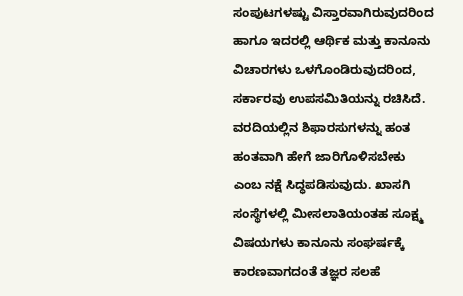ಸಂಪುಟಗಳಷ್ಟು ವಿಸ್ತಾರವಾಗಿರುವುದರಿಂದ ಹಾಗೂ ಇದರಲ್ಲಿ ಆರ್ಥಿಕ ಮತ್ತು ಕಾನೂನು ವಿಚಾರಗಳು ಒಳಗೊಂಡಿರುವುದರಿಂದ, ಸರ್ಕಾರವು ಉಪಸಮಿತಿಯನ್ನು ರಚಿಸಿದೆ. ವರದಿಯಲ್ಲಿನ ಶಿಫಾರಸುಗಳನ್ನು ಹಂತ ಹಂತವಾಗಿ ಹೇಗೆ ಜಾರಿಗೊಳಿಸಬೇಕು ಎಂಬ ನಕ್ಷೆ ಸಿದ್ಧಪಡಿಸುವುದು. ಖಾಸಗಿ ಸಂಸ್ಥೆಗಳಲ್ಲಿ ಮೀಸಲಾತಿಯಂತಹ ಸೂಕ್ಷ್ಮ ವಿಷಯಗಳು ಕಾನೂನು ಸಂಘರ್ಷಕ್ಕೆ ಕಾರಣವಾಗದಂತೆ ತಜ್ಞರ ಸಲಹೆ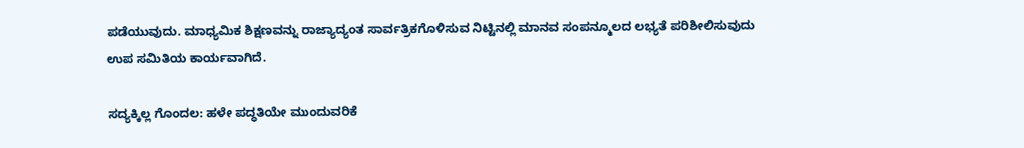ಪಡೆಯುವುದು. ಮಾಧ್ಯಮಿಕ ಶಿಕ್ಷಣವನ್ನು ರಾಜ್ಯಾದ್ಯಂತ ಸಾರ್ವತ್ರಿಕಗೊಳಿಸುವ ನಿಟ್ಟಿನಲ್ಲಿ ಮಾನವ ಸಂಪನ್ಮೂಲದ ಲಭ್ಯತೆ ಪರಿಶೀಲಿಸುವುದು ಉಪ ಸಮಿತಿಯ ಕಾರ್ಯವಾಗಿದೆ.

ಸದ್ಯಕ್ಕಿಲ್ಲ ಗೊಂದಲ: ಹಳೇ ಪದ್ಧತಿಯೇ ಮುಂದುವರಿಕೆ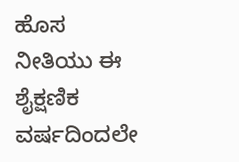ಹೊಸ ನೀತಿಯು ಈ ಶೈಕ್ಷಣಿಕ ವರ್ಷದಿಂದಲೇ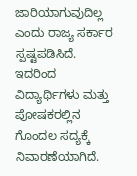ಜಾರಿಯಾಗುವುದಿಲ್ಲ ಎಂದು ರಾಜ್ಯ ಸರ್ಕಾರ ಸ್ಪಷ್ಟಪಡಿಸಿದೆ. ಇದರಿಂದ ವಿದ್ಯಾರ್ಥಿಗಳು ಮತ್ತು ಪೋಷಕರಲ್ಲಿನ ಗೊಂದಲ ಸದ್ಯಕ್ಕೆ ನಿವಾರಣೆಯಾಗಿದೆ.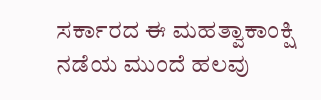ಸರ್ಕಾರದ ಈ ಮಹತ್ವಾಕಾಂಕ್ಷಿ ನಡೆಯ ಮುಂದೆ ಹಲವು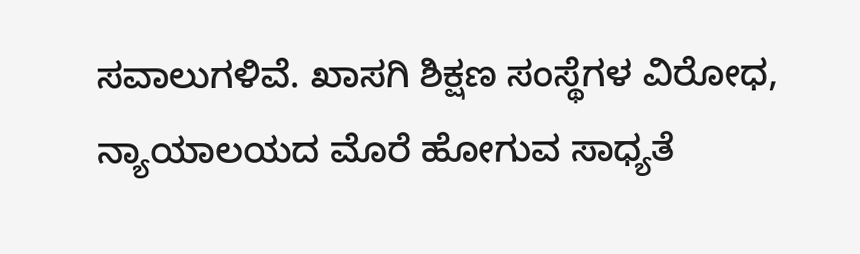ಸವಾಲುಗಳಿವೆ. ಖಾಸಗಿ ಶಿಕ್ಷಣ ಸಂಸ್ಥೆಗಳ ವಿರೋಧ, ನ್ಯಾಯಾಲಯದ ಮೊರೆ ಹೋಗುವ ಸಾಧ್ಯತೆ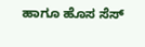ಹಾಗೂ ಹೊಸ ಸೆಸ್‌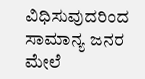ವಿಧಿಸುವುದರಿಂದ ಸಾಮಾನ್ಯ ಜನರ ಮೇಲೆ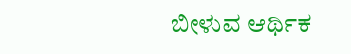ಬೀಳುವ ಆರ್ಥಿಕ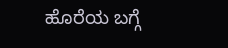ಹೊರೆಯ ಬಗ್ಗೆ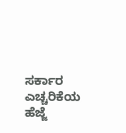ಸರ್ಕಾರ ಎಚ್ಚರಿಕೆಯ ಹೆಜ್ಜೆ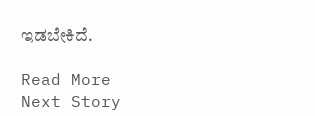ಇಡಬೇಕಿದೆ.

Read More
Next Story